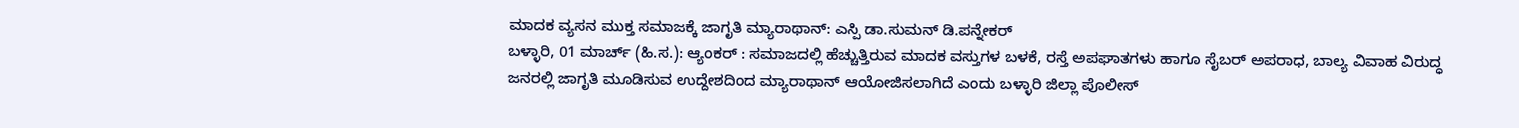ಮಾದಕ ವ್ಯಸನ ಮುಕ್ತ ಸಮಾಜಕ್ಕೆ ಜಾಗೃತಿ ಮ್ಯಾರಾಥಾನ್: ಎಸ್ಪಿ ಡಾ.ಸುಮನ್ ಡಿ.ಪನ್ನೇಕರ್
ಬಳ್ಳಾರಿ, 01 ಮಾರ್ಚ್ (ಹಿ.ಸ.): ಆ್ಯಂಕರ್ : ಸಮಾಜದಲ್ಲಿ ಹೆಚ್ಚುತ್ತಿರುವ ಮಾದಕ ವಸ್ತುಗಳ ಬಳಕೆ, ರಸ್ತೆ ಅಪಘಾತಗಳು ಹಾಗೂ ಸೈಬರ್ ಅಪರಾಧ, ಬಾಲ್ಯ ವಿವಾಹ ವಿರುದ್ಧ ಜನರಲ್ಲಿ ಜಾಗೃತಿ ಮೂಡಿಸುವ ಉದ್ದೇಶದಿಂದ ಮ್ಯಾರಾಥಾನ್ ಆಯೋಜಿಸಲಾಗಿದೆ ಎಂದು ಬಳ್ಳಾರಿ ಜಿಲ್ಲಾ ಪೊಲೀಸ್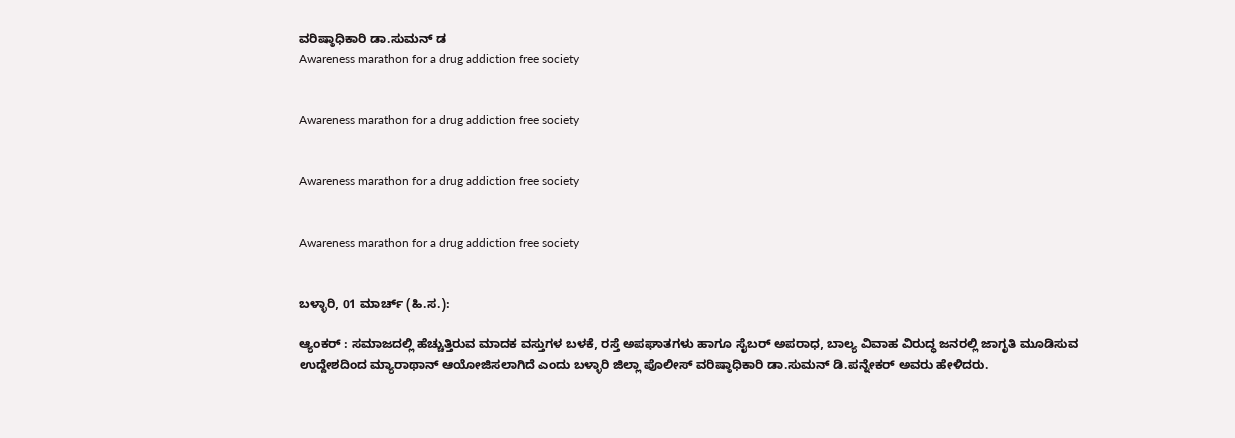ವರಿಷ್ಠಾಧಿಕಾರಿ ಡಾ.ಸುಮನ್ ಡ
Awareness marathon for a drug addiction free society


Awareness marathon for a drug addiction free society


Awareness marathon for a drug addiction free society


Awareness marathon for a drug addiction free society


ಬಳ್ಳಾರಿ, 01 ಮಾರ್ಚ್ (ಹಿ.ಸ.):

ಆ್ಯಂಕರ್ : ಸಮಾಜದಲ್ಲಿ ಹೆಚ್ಚುತ್ತಿರುವ ಮಾದಕ ವಸ್ತುಗಳ ಬಳಕೆ, ರಸ್ತೆ ಅಪಘಾತಗಳು ಹಾಗೂ ಸೈಬರ್ ಅಪರಾಧ, ಬಾಲ್ಯ ವಿವಾಹ ವಿರುದ್ಧ ಜನರಲ್ಲಿ ಜಾಗೃತಿ ಮೂಡಿಸುವ ಉದ್ದೇಶದಿಂದ ಮ್ಯಾರಾಥಾನ್ ಆಯೋಜಿಸಲಾಗಿದೆ ಎಂದು ಬಳ್ಳಾರಿ ಜಿಲ್ಲಾ ಪೊಲೀಸ್ ವರಿಷ್ಠಾಧಿಕಾರಿ ಡಾ.ಸುಮನ್ ಡಿ.ಪನ್ನೇಕರ್ ಅವರು ಹೇಳಿದರು.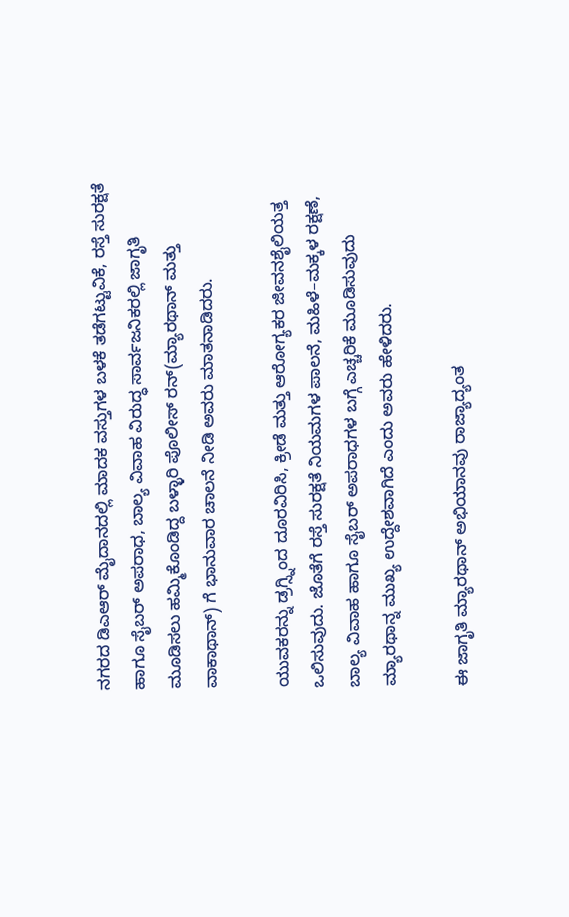ನಗರದ ಡಿಎಆರ್ ಮೈದಾನದಲ್ಲಿ ಮಾದಕ ವಸ್ತುಗಳ ಬಳಕೆ ತಡೆಗಟ್ಟುವಿಕೆ, ರಸ್ತೆ ಸುರಕ್ಷತೆ ಹಾಗೂ ಸೈಬರ್ ಅಪರಾಧ, ಬಾಲ್ಯ ವಿವಾಹ ವಿರುದ್ಧ ಸಾರ್ವಜನಿಕರಲ್ಲಿ ಜಾಗೃತಿ ಮೂಡಿಸಲು ಹಮ್ಮಿಕೊಂಡಿದ್ದ ಬಳ್ಳಾರಿ ಪೊಲೀಸ್ ರನ್(ಮ್ಯಾರಥಾನ್ ಮತ್ತು ವಾಕಾಥಾನ್) ಗೆ ಭಾನುವಾರ ಚಾಲನೆ ನೀಡಿ ಅವರು ಮಾತನಾಡಿದರು.

ಯುವಕರನ್ನು ಡ್ರಗ್ಸ್ನಿಂದ ದೂರವಿರಿಸಿ, ಕ್ರೀಡೆ ಮತ್ತು ಆರೋಗ್ಯಕರ ಜೀವನಶೈಲಿಯತ್ತ ಒಲಿಸುವುದು. ಜೊತೆಗೆ ರಸ್ತೆ ಸುರಕ್ಷತೆ ನಿಯಮಗಳ ಪಾಲನೆ, ಮಹಿಳೆ–ಮಕ್ಕಳ ರಕ್ಷಣೆ, ಬಾಲ್ಯ ವಿವಾಹ ಹಾಗೂ ಸೈಬರ್ ಅಪರಾಧಗಳ ಬಗ್ಗೆ ಎಚ್ಚರಿಕೆ ಮೂಡಿಸುವುದು ಮ್ಯಾರಥಾನ್ನ ಮುಖ್ಯ ಉದ್ದೇಶವಾಗಿದೆ ಎಂದು ಅವರು ಹೇಳಿದರು.

ಈ ಜಾಗೃತಿ ಮ್ಯಾರಥಾನ್ ಅಭಿಯಾನವು ರಾಜ್ಯಾದ್ಯಂತ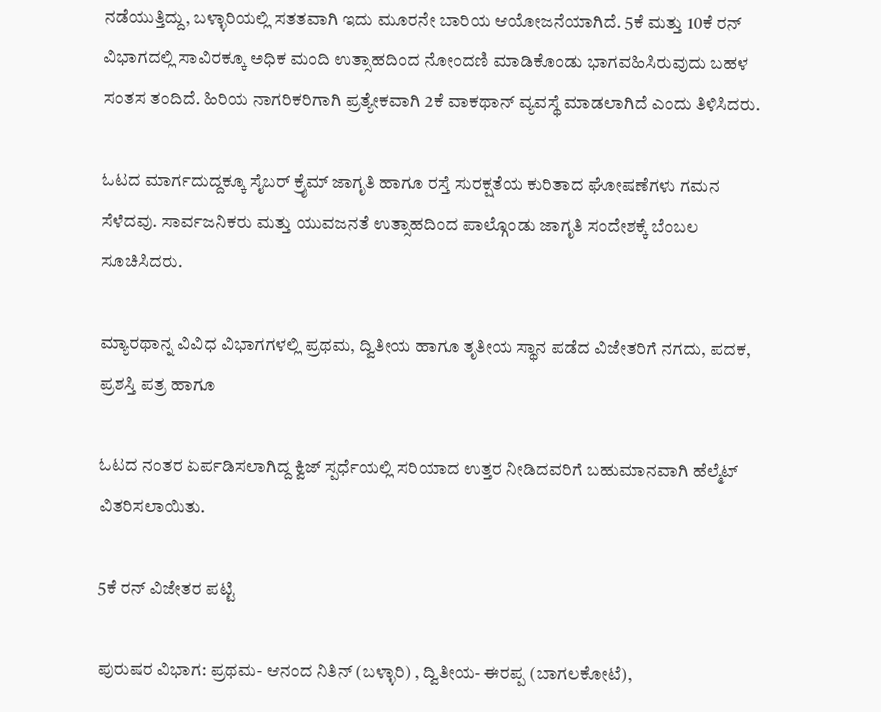ನಡೆಯುತ್ತಿದ್ದು, ಬಳ್ಳಾರಿಯಲ್ಲಿ ಸತತವಾಗಿ ಇದು ಮೂರನೇ ಬಾರಿಯ ಆಯೋಜನೆಯಾಗಿದೆ. 5ಕೆ ಮತ್ತು 10ಕೆ ರನ್ ವಿಭಾಗದಲ್ಲಿ ಸಾವಿರಕ್ಕೂ ಅಧಿಕ ಮಂದಿ ಉತ್ಸಾಹದಿಂದ ನೋಂದಣಿ ಮಾಡಿಕೊಂಡು ಭಾಗವಹಿಸಿರುವುದು ಬಹಳ ಸಂತಸ ತಂದಿದೆ. ಹಿರಿಯ ನಾಗರಿಕರಿಗಾಗಿ ಪ್ರತ್ಯೇಕವಾಗಿ 2ಕೆ ವಾಕಥಾನ್ ವ್ಯವಸ್ಥೆ ಮಾಡಲಾಗಿದೆ ಎಂದು ತಿಳಿಸಿದರು.

ಓಟದ ಮಾರ್ಗದುದ್ದಕ್ಕೂ ಸೈಬರ್ ಕ್ರೈಮ್ ಜಾಗೃತಿ ಹಾಗೂ ರಸ್ತೆ ಸುರಕ್ಷತೆಯ ಕುರಿತಾದ ಘೋಷಣೆಗಳು ಗಮನ ಸೆಳೆದವು. ಸಾರ್ವಜನಿಕರು ಮತ್ತು ಯುವಜನತೆ ಉತ್ಸಾಹದಿಂದ ಪಾಲ್ಗೊಂಡು ಜಾಗೃತಿ ಸಂದೇಶಕ್ಕೆ ಬೆಂಬಲ ಸೂಚಿಸಿದರು.

ಮ್ಯಾರಥಾನ್ನ ವಿವಿಧ ವಿಭಾಗಗಳಲ್ಲಿ ಪ್ರಥಮ, ದ್ವಿತೀಯ ಹಾಗೂ ತೃತೀಯ ಸ್ಥಾನ ಪಡೆದ ವಿಜೇತರಿಗೆ ನಗದು, ಪದಕ, ಪ್ರಶಸ್ತಿ ಪತ್ರ ಹಾಗೂ

ಓಟದ ನಂತರ ಏರ್ಪಡಿಸಲಾಗಿದ್ದ ಕ್ವಿಜ್ ಸ್ಪರ್ಧೆಯಲ್ಲಿ ಸರಿಯಾದ ಉತ್ತರ ನೀಡಿದವರಿಗೆ ಬಹುಮಾನವಾಗಿ ಹೆಲ್ಮೆಟ್ ವಿತರಿಸಲಾಯಿತು.

5ಕೆ ರನ್ ವಿಜೇತರ ಪಟ್ಟಿ

ಪುರುಷರ ವಿಭಾಗ: ಪ್ರಥಮ- ಆನಂದ ನಿತಿನ್ (ಬಳ್ಳಾರಿ) , ದ್ವಿತೀಯ- ಈರಪ್ಪ (ಬಾಗಲಕೋಟೆ),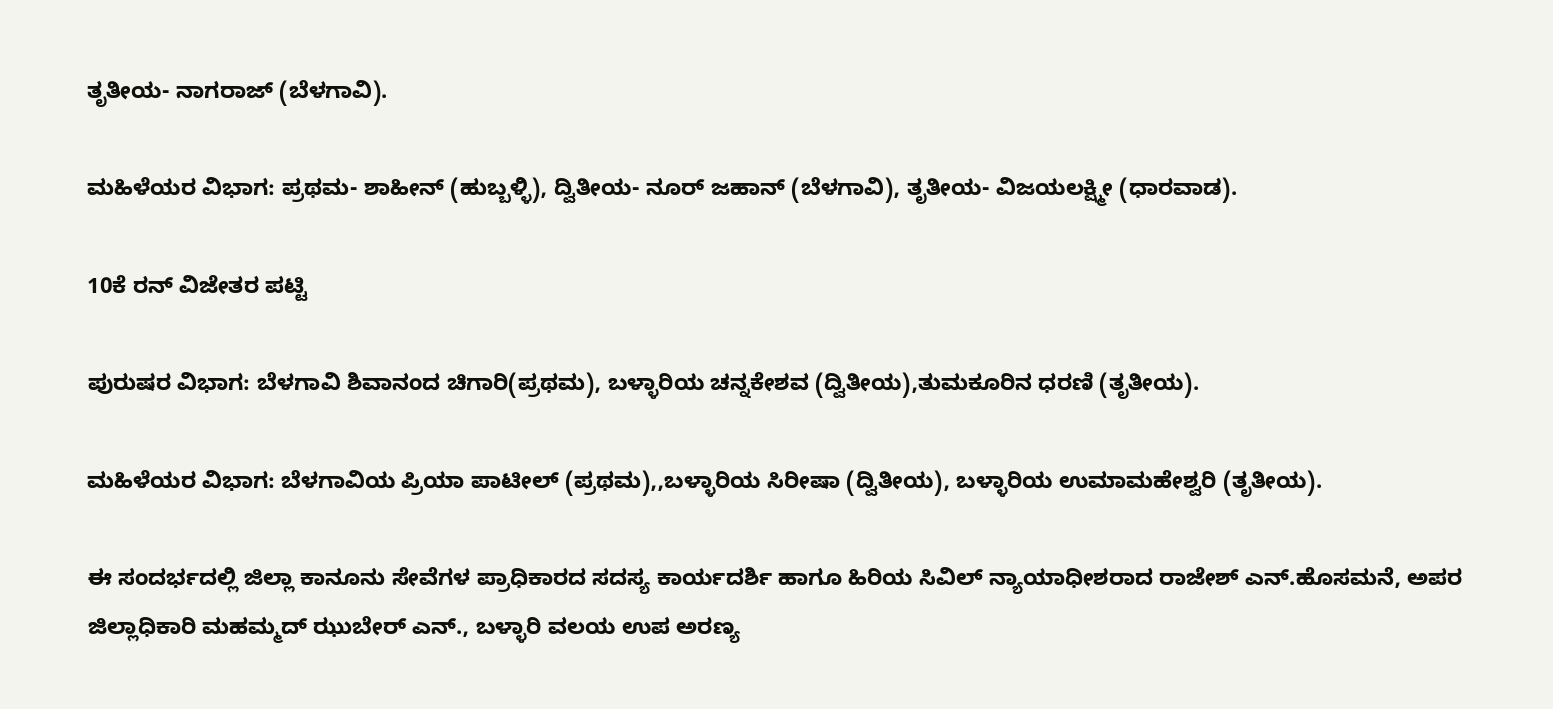ತೃತೀಯ- ನಾಗರಾಜ್ (ಬೆಳಗಾವಿ).

ಮಹಿಳೆಯರ ವಿಭಾಗ: ಪ್ರಥಮ- ಶಾಹೀನ್ (ಹುಬ್ಬಳ್ಳಿ), ದ್ವಿತೀಯ- ನೂರ್ ಜಹಾನ್ (ಬೆಳಗಾವಿ), ತೃತೀಯ- ವಿಜಯಲಕ್ಷ್ಮೀ (ಧಾರವಾಡ).

10ಕೆ ರನ್ ವಿಜೇತರ ಪಟ್ಟಿ

ಪುರುಷರ ವಿಭಾಗ: ಬೆಳಗಾವಿ ಶಿವಾನಂದ ಚಿಗಾರಿ(ಪ್ರಥಮ), ಬಳ್ಳಾರಿಯ ಚನ್ನಕೇಶವ (ದ್ವಿತೀಯ),ತುಮಕೂರಿನ ಧರಣಿ (ತೃತೀಯ).

ಮಹಿಳೆಯರ ವಿಭಾಗ: ಬೆಳಗಾವಿಯ ಪ್ರಿಯಾ ಪಾಟೀಲ್ (ಪ್ರಥಮ),,ಬಳ್ಳಾರಿಯ ಸಿರೀಷಾ (ದ್ವಿತೀಯ), ಬಳ್ಳಾರಿಯ ಉಮಾಮಹೇಶ್ವರಿ (ತೃತೀಯ).

ಈ ಸಂದರ್ಭದಲ್ಲಿ ಜಿಲ್ಲಾ ಕಾನೂನು ಸೇವೆಗಳ ಪ್ರಾಧಿಕಾರದ ಸದಸ್ಯ ಕಾರ್ಯದರ್ಶಿ ಹಾಗೂ ಹಿರಿಯ ಸಿವಿಲ್ ನ್ಯಾಯಾಧೀಶರಾದ ರಾಜೇಶ್ ಎನ್.ಹೊಸಮನೆ, ಅಪರ ಜಿಲ್ಲಾಧಿಕಾರಿ ಮಹಮ್ಮದ್ ಝುಬೇರ್ ಎನ್., ಬಳ್ಳಾರಿ ವಲಯ ಉಪ ಅರಣ್ಯ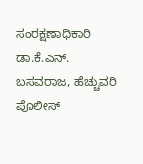ಸಂರಕ್ಷಣಾಧಿಕಾರಿ ಡಾ.ಕೆ.ಎನ್. ಬಸವರಾಜ, ಹೆಚ್ಚುವರಿ ಪೊಲೀಸ್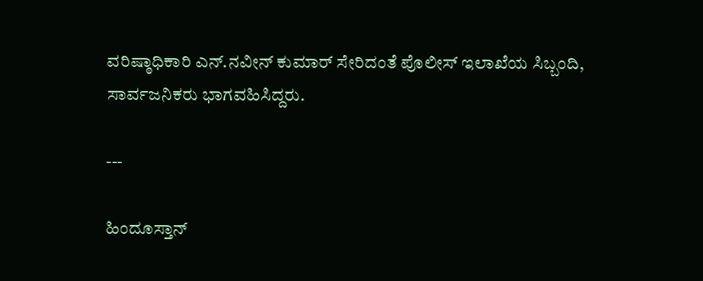ವರಿಷ್ಠಾಧಿಕಾರಿ ಎನ್.ನವೀನ್ ಕುಮಾರ್ ಸೇರಿದಂತೆ ಪೊಲೀಸ್ ಇಲಾಖೆಯ ಸಿಬ್ಬಂದಿ, ಸಾರ್ವಜನಿಕರು ಭಾಗವಹಿಸಿದ್ದರು.

---

ಹಿಂದೂಸ್ತಾನ್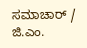ಸಮಾಚಾರ್ / ಜಿ.ಎಂ.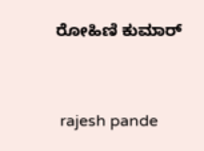ರೋಹಿಣಿ ಕುಮಾರ್


 rajesh pande